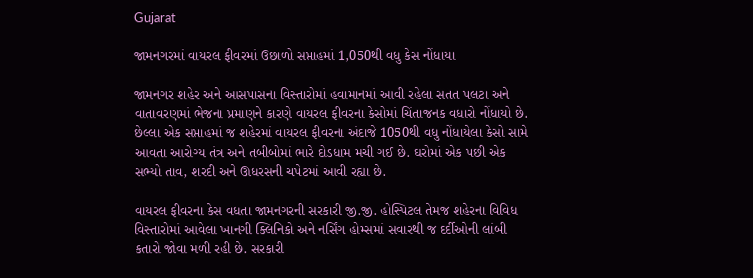Gujarat

જામનગરમાં વાયરલ ફીવરમાં ઉછાળો સપ્તાહમાં 1,050થી વધુ કેસ નોંધાયા

જામનગર શહેર અને આસપાસના વિસ્તારોમાં હવામાનમાં આવી રહેલા સતત પલટા અને વાતાવરણમાં ભેજના પ્રમાણને કારણે વાયરલ ફીવરના કેસોમાં ચિંતાજનક વધારો નોંધાયો છે. છેલ્લા એક સપ્તાહમાં જ શહેરમાં વાયરલ ફીવરના અંદાજે 1050થી વધુ નોંધાયેલા કેસો સામે આવતા આરોગ્ય તંત્ર અને તબીબોમાં ભારે દોડધામ મચી ગઈ છે. ઘરોમાં એક પછી એક સભ્યો તાવ, શરદી અને ઊધરસની ચપેટમાં આવી રહ્યા છે.

વાયરલ ફીવરના કેસ વધતા જામનગરની સરકારી જી.જી. હોસ્પિટલ તેમજ શહેરના વિવિધ વિસ્તારોમાં આવેલા ખાનગી ક્લિનિકો અને નર્સિંગ હોમ્સમાં સવારથી જ દર્દીઓની લાંબી કતારો જોવા મળી રહી છે. સરકારી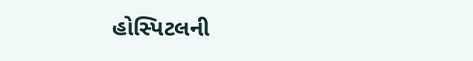હોસ્પિટલની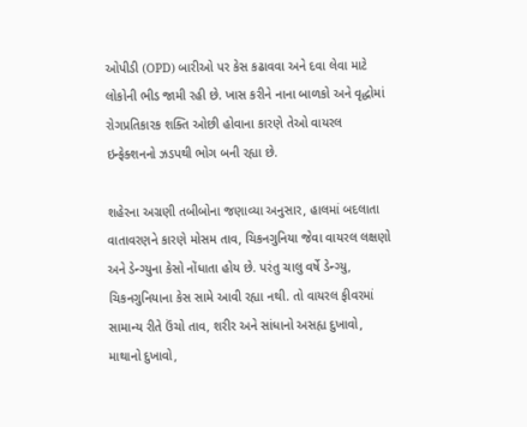ઓપીડી (OPD) બારીઓ પર કેસ કઢાવવા અને દવા લેવા માટે લોકોની ભીડ જામી રહી છે. ખાસ કરીને નાના બાળકો અને વૃદ્ધોમાં રોગપ્રતિકારક શક્તિ ઓછી હોવાના કારણે તેઓ વાયરલ ઇન્ફેક્શનનો ઝડપથી ભોગ બની રહ્યા છે.

શહેરના અગ્રણી તબીબોના જણાવ્યા અનુસાર, હાલમાં બદલાતા વાતાવરણને કારણે મોસમ તાવ, ચિકનગુનિયા જેવા વાયરલ લક્ષણો અને ડેન્ગ્યુના કેસો નોંધાતા હોય છે. પરંતુ ચાલુ વર્ષે ડેન્ગ્યુ, ચિકનગુનિયાના કેસ સામે આવી રહ્યા નથી. તો વાયરલ ફીવરમાં સામાન્ય રીતે ઉંચો તાવ, શરીર અને સાંધાનો અસહ્ય દુખાવો, માથાનો દુખાવો,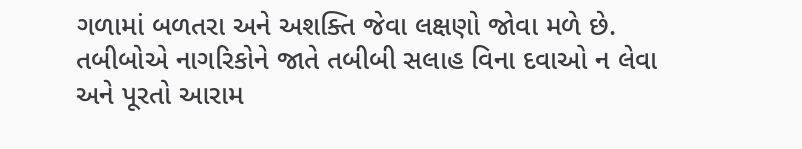ગળામાં બળતરા અને અશક્તિ જેવા લક્ષણો જોવા મળે છે. તબીબોએ નાગરિકોને જાતે તબીબી સલાહ વિના દવાઓ ન લેવા અને પૂરતો આરામ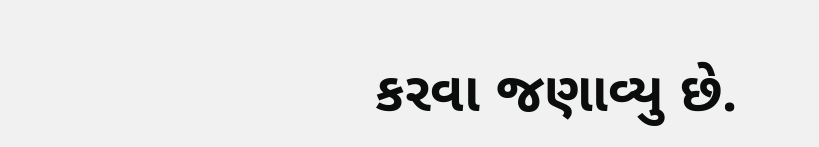કરવા જણાવ્યુ છે.